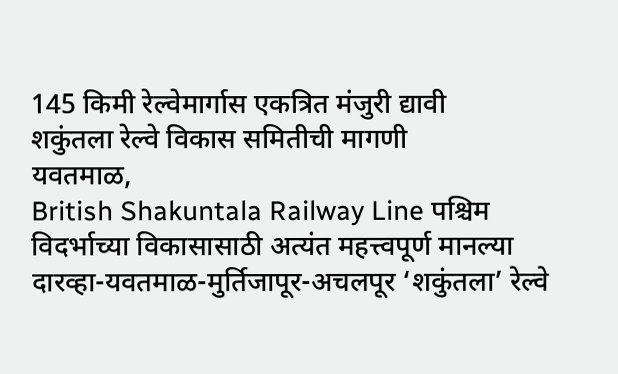145 किमी रेल्वेमार्गास एकत्रित मंजुरी द्यावी
शकुंतला रेल्वे विकास समितीची मागणी
यवतमाळ,
British Shakuntala Railway Line पश्चिम विदर्भाच्या विकासासाठी अत्यंत महत्त्वपूर्ण मानल्या दारव्हा-यवतमाळ-मुर्तिजापूर-अचलपूर ‘शकुंतला’ रेल्वे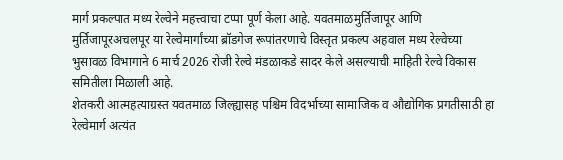मार्ग प्रकल्पात मध्य रेल्वेने महत्त्वाचा टप्पा पूर्ण केला आहे. यवतमाळमुर्तिजापूर आणि मुर्तिजापूरअचलपूर या रेल्वेमार्गांच्या ब्रॉडगेज रूपांतरणाचे विस्तृत प्रकल्प अहवाल मध्य रेल्वेच्या भुसावळ विभागाने 6 मार्च 2026 रोजी रेल्वे मंडळाकडे सादर केले असल्याची माहिती रेल्वे विकास समितीला मिळाली आहे.
शेतकरी आत्महत्याग्रस्त यवतमाळ जिल्ह्यासह पश्चिम विदर्भाच्या सामाजिक व औद्योगिक प्रगतीसाठी हा रेल्वेमार्ग अत्यंत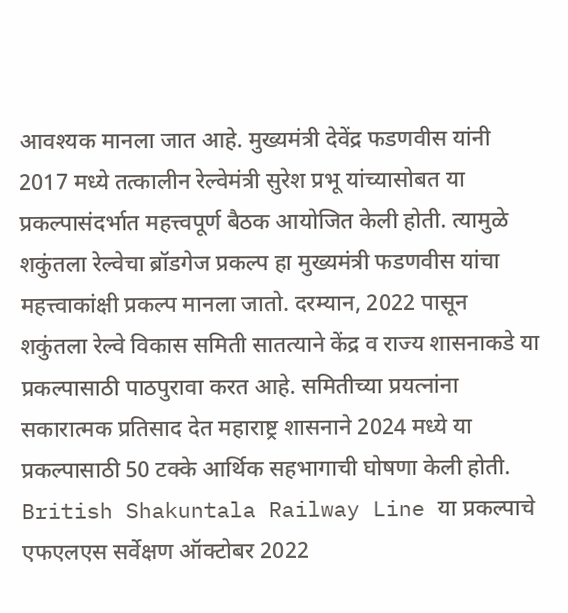आवश्यक मानला जात आहे. मुख्यमंत्री देवेंद्र फडणवीस यांनी 2017 मध्ये तत्कालीन रेल्वेमंत्री सुरेश प्रभू यांच्यासोबत या प्रकल्पासंदर्भात महत्त्वपूर्ण बैठक आयोजित केली होती. त्यामुळे शकुंतला रेल्वेचा ब्रॉडगेज प्रकल्प हा मुख्यमंत्री फडणवीस यांचा महत्त्वाकांक्षी प्रकल्प मानला जातो. दरम्यान, 2022 पासून शकुंतला रेल्वे विकास समिती सातत्याने केंद्र व राज्य शासनाकडे या प्रकल्पासाठी पाठपुरावा करत आहे. समितीच्या प्रयत्नांना सकारात्मक प्रतिसाद देत महाराष्ट्र शासनाने 2024 मध्ये या प्रकल्पासाठी 50 टक्के आर्थिक सहभागाची घोषणा केली होती.
British Shakuntala Railway Line या प्रकल्पाचे एफएलएस सर्वेक्षण ऑक्टोबर 2022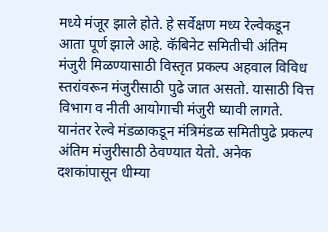मध्ये मंजूर झाले होते. हे सर्वेक्षण मध्य रेल्वेकडून आता पूर्ण झाले आहे. कॅबिनेट समितीची अंतिम मंजुरी मिळण्यासाठी विस्तृत प्रकल्प अहवाल विविध स्तरांवरून मंजुरीसाठी पुढे जात असतो. यासाठी वित्त विभाग व नीती आयोगाची मंजुरी घ्यावी लागते. यानंतर रेल्वे मंडळाकडून मंत्रिमंडळ समितीपुढे प्रकल्प अंतिम मंजुरीसाठी ठेवण्यात येतो. अनेक दशकांपासून धीम्या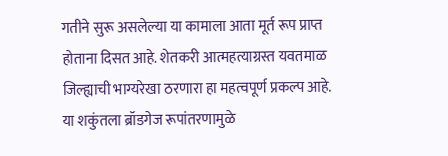गतीने सुरू असलेल्या या कामाला आता मूर्त रूप प्राप्त होताना दिसत आहे. शेतकरी आत्महत्याग्रस्त यवतमाळ जिल्ह्याची भाग्यरेखा ठरणारा हा महत्वपूर्ण प्रकल्प आहे. या शकुंतला ब्रॉडगेज रूपांतरणामुळे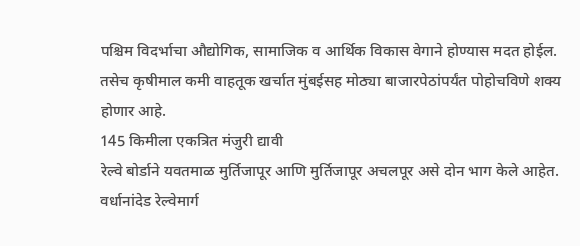पश्चिम विदर्भाचा औद्योगिक, सामाजिक व आर्थिक विकास वेगाने होण्यास मदत होईल. तसेच कृषीमाल कमी वाहतूक खर्चात मुंबईसह मोठ्या बाजारपेठांपर्यंत पोहोचविणे शक्य होणार आहे.
145 किमीला एकत्रित मंजुरी द्यावी
रेल्वे बोर्डाने यवतमाळ मुर्तिजापूर आणि मुर्तिजापूर अचलपूर असे दोन भाग केले आहेत. वर्धानांदेड रेल्वेमार्ग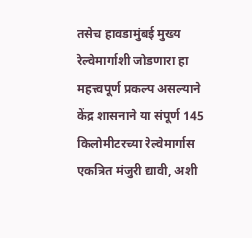तसेच हावडामुंबई मुख्य रेल्वेमार्गाशी जोडणारा हा महत्त्वपूर्ण प्रकल्प असल्याने केंद्र शासनाने या संपूर्ण 145 किलोमीटरच्या रेल्वेमार्गास एकत्रित मंजुरी द्यावी, अशी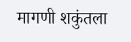मागणी शकुंतला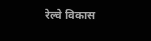रेल्वे विकास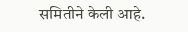समितीने केली आहे.